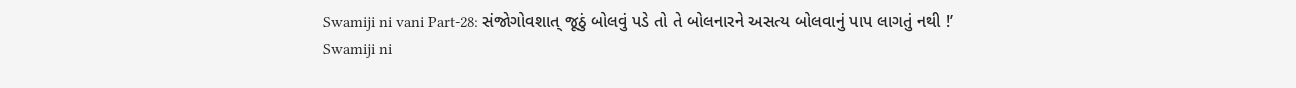Swamiji ni vani Part-28: સંજોગોવશાત્ જૂઠું બોલવું પડે તો તે બોલનારને અસત્ય બોલવાનું પાપ લાગતું નથી !’
Swamiji ni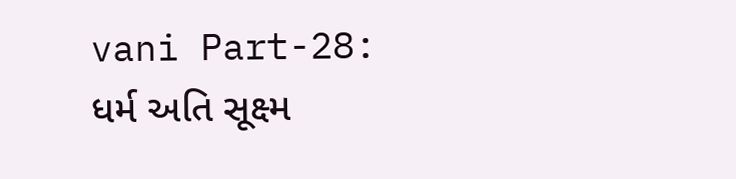vani Part-28: ધર્મ અતિ સૂક્ષ્મ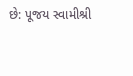છે: પૂજય સ્વામીશ્રી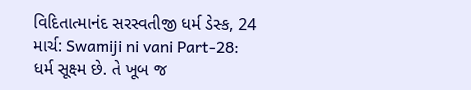વિદિતાત્માનંદ સરસ્વતીજી ધર્મ ડેસ્ક, 24 માર્ચ: Swamiji ni vani Part-28: ધર્મ સૂક્ષ્મ છે. તે ખૂબ જ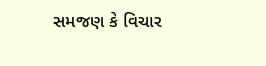સમજણ કે વિચાર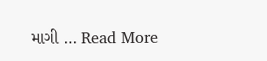માગી … Read More